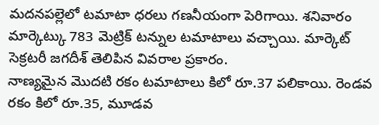మదనపల్లెలో టమాటా ధరలు గణనీయంగా పెరిగాయి. శనివారం మార్కెట్కు 783 మెట్రిక్ టన్నుల టమాటాలు వచ్చాయి. మార్కెట్ సెక్రటరీ జగదీశ్ తెలిపిన వివరాల ప్రకారం.
నాణ్యమైన మొదటి రకం టమాటాలు కిలో రూ.37 పలికాయి. రెండవ రకం కిలో రూ.35, మూడవ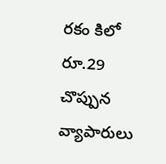రకం కిలో రూ.29 చొప్పున వ్యాపారులు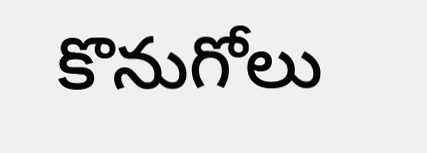కొనుగోలు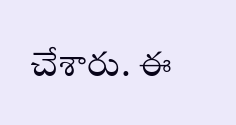చేశారు. ఈ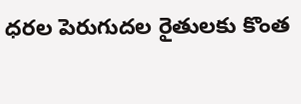ధరల పెరుగుదల రైతులకు కొంత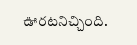ఊరటనిచ్చింది.